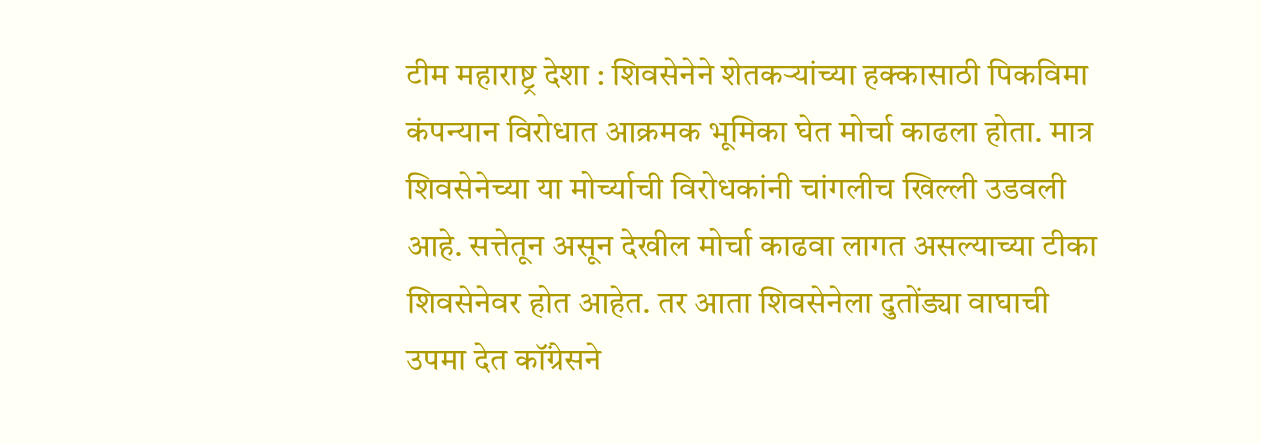टीम महाराष्ट्र देशा : शिवसेनेने शेतकऱ्यांच्या हक्कासाठी पिकविमा कंपन्यान विरोधात आक्रमक भूमिका घेत मोर्चा काढला होता. मात्र शिवसेनेच्या या मोर्च्याची विरोधकांनी चांगलीच खिल्ली उडवली आहे. सत्तेतून असून देखील मोर्चा काढवा लागत असल्याच्या टीका शिवसेनेवर होत आहेत. तर आता शिवसेनेला दुतोंड्या वाघाची उपमा देत कॉंग्रेसने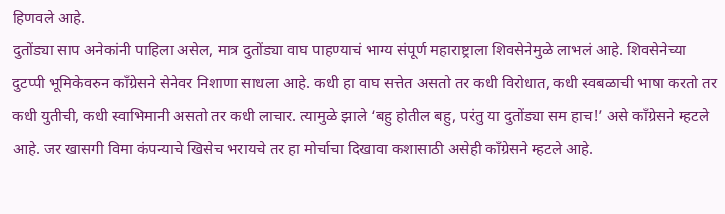हिणवले आहे.
दुतोंड्या साप अनेकांनी पाहिला असेल, मात्र दुतोंड्या वाघ पाहण्याचं भाग्य संपूर्ण महाराष्ट्राला शिवसेनेमुळे लाभलं आहे. शिवसेनेच्या दुटप्पी भूमिकेवरुन काँग्रेसने सेनेवर निशाणा साधला आहे. कधी हा वाघ सत्तेत असतो तर कधी विरोधात, कधी स्वबळाची भाषा करतो तर कधी युतीची, कधी स्वाभिमानी असतो तर कधी लाचार. त्यामुळे झाले ‘बहु होतील बहु, परंतु या दुतोंड्या सम हाच!’ असे काँग्रेसने म्हटले आहे. जर खासगी विमा कंपन्याचे खिसेच भरायचे तर हा मोर्चाचा दिखावा कशासाठी असेही काँग्रेसने म्हटले आहे.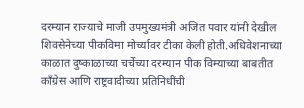दरम्यान राज्याचे माजी उपमुख्यमंत्री अजित पवार यांनी देखील शिवसेनेच्या पीकविमा मोर्च्यावर टीका केली होती.अधिवेशनाच्या काळात दुष्काळाच्या चर्चेच्या दरम्यान पीक विम्याच्या बाबतीत काँग्रेस आणि राष्ट्रवादीच्या प्रतिनिधींची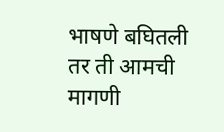भाषणे बघितली तर ती आमची मागणी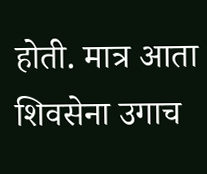होती. मात्र आता शिवसेना उगाच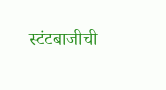स्टंटबाजीची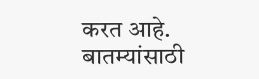करत आहे.
बातम्यांसाठी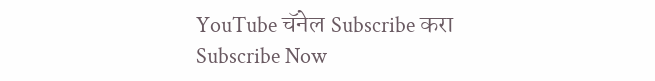YouTube चॅनेल Subscribe करा
Subscribe Now